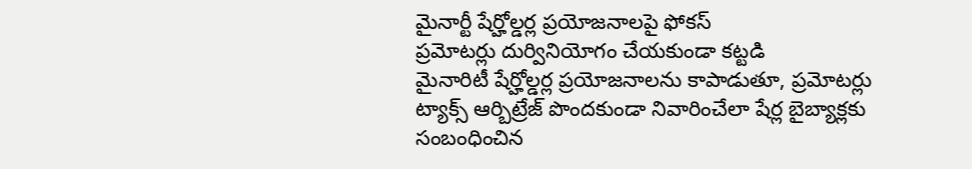మైనార్టీ షేర్హోల్డర్ల ప్రయోజనాలపై ఫోకస్
ప్రమోటర్లు దుర్వినియోగం చేయకుండా కట్టడి
మైనారిటీ షేర్హోల్డర్ల ప్రయోజనాలను కాపాడుతూ, ప్రమోటర్లు ట్యాక్స్ ఆర్బిట్రేజ్ పొందకుండా నివారించేలా షేర్ల బైబ్యాక్లకు సంబంధించిన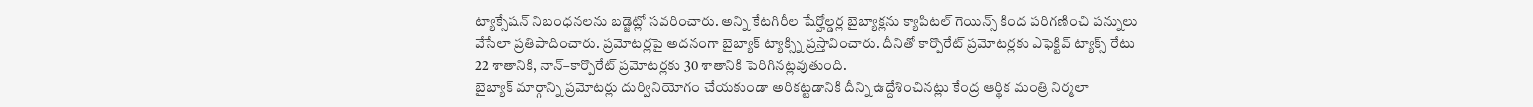ట్యాక్సేషన్ నిబంధనలను బడ్జెట్లో సవరించారు. అన్ని కేటగిరీల షేర్హోల్డర్ల బైబ్యాక్లను క్యాపిటల్ గెయిన్స్ కింద పరిగణించి పన్నులు వేసేలా ప్రతిపాదించారు. ప్రమోటర్లపై అదనంగా బైబ్యాక్ ట్యాక్స్ని ప్రస్తావించారు. దీనితో కార్పొరేట్ ప్రమోటర్లకు ఎఫెక్టివ్ ట్యాక్స్ రేటు 22 శాతానికి, నాన్–కార్పొరేట్ ప్రమోటర్లకు 30 శాతానికి పెరిగినట్లవుతుంది.
బైబ్యాక్ మార్గాన్ని ప్రమోటర్లు దుర్వినియోగం చేయకుండా అరికట్టడానికి దీన్ని ఉద్దేశించినట్లు కేంద్ర ఆర్థిక మంత్రి నిర్మలా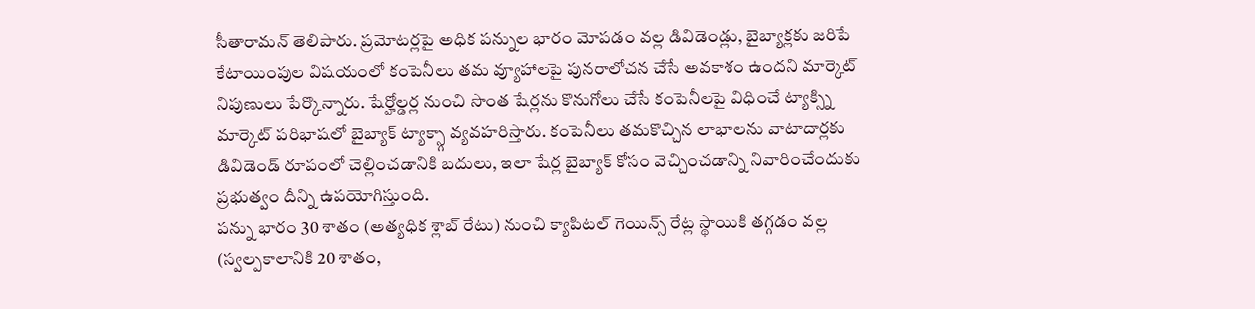సీతారామన్ తెలిపారు. ప్రమోటర్లపై అధిక పన్నుల భారం మోపడం వల్ల డివిడెండ్లు, బైబ్యాక్లకు జరిపే కేటాయింపుల విషయంలో కంపెనీలు తమ వ్యూహాలపై పునరాలోచన చేసే అవకాశం ఉందని మార్కెట్ నిపుణులు పేర్కొన్నారు. షేర్హోల్డర్ల నుంచి సొంత షేర్లను కొనుగోలు చేసే కంపెనీలపై విధించే ట్యాక్స్ని మార్కెట్ పరిభాషలో బైబ్యాక్ ట్యాక్స్గా వ్యవహరిస్తారు. కంపెనీలు తమకొచ్చిన లాభాలను వాటాదార్లకు డివిడెండ్ రూపంలో చెల్లించడానికి బదులు, ఇలా షేర్ల బైబ్యాక్ కోసం వెచ్చించడాన్ని నివారించేందుకు ప్రభుత్వం దీన్ని ఉపయోగిస్తుంది.
పన్ను భారం 30 శాతం (అత్యధిక శ్లాబ్ రేటు) నుంచి క్యాపిటల్ గెయిన్స్ రేట్ల స్థాయికి తగ్గడం వల్ల (స్వల్పకాలానికి 20 శాతం,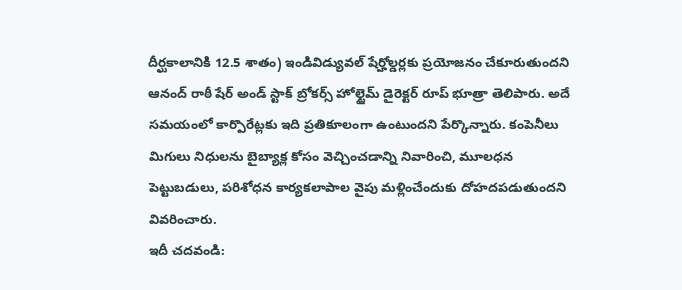దీర్ఘకాలానికి 12.5 శాతం) ఇండివిడ్యువల్ షేర్హోల్డర్లకు ప్రయోజనం చేకూరుతుందని ఆనంద్ రాఠీ షేర్ అండ్ స్టాక్ బ్రోకర్స్ హోల్టైమ్ డైరెక్టర్ రూప్ భూత్రా తెలిపారు. అదే సమయంలో కార్పొరేట్లకు ఇది ప్రతికూలంగా ఉంటుందని పేర్కొన్నారు. కంపెనీలు మిగులు నిధులను బైబ్యాక్ల కోసం వెచ్చించడాన్ని నివారించి, మూలధన పెట్టుబడులు, పరిశోధన కార్యకలాపాల వైపు మళ్లించేందుకు దోహదపడుతుందని వివరించారు.
ఇదీ చదవండి: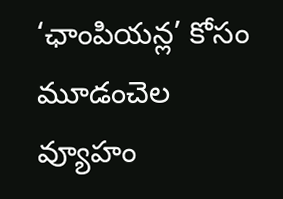‘ఛాంపియన్ల’ కోసం మూడంచెల వ్యూహం